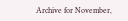Archive for November,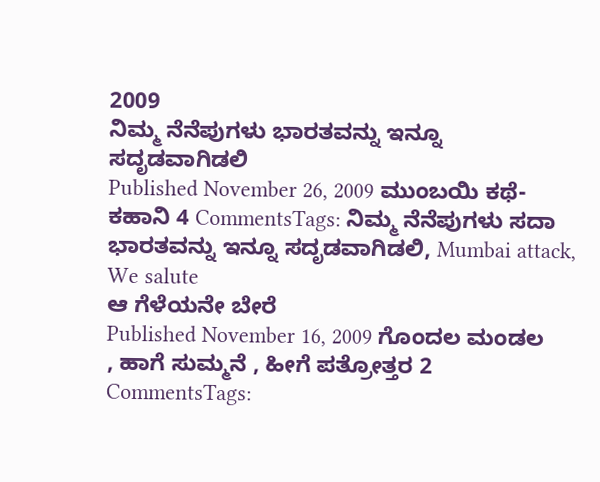2009
ನಿಮ್ಮ ನೆನೆಪುಗಳು ಭಾರತವನ್ನು ಇನ್ನೂ ಸದೃಡವಾಗಿಡಲಿ
Published November 26, 2009 ಮುಂಬಯಿ ಕಥೆ-ಕಹಾನಿ 4 CommentsTags: ನಿಮ್ಮ ನೆನೆಪುಗಳು ಸದಾ ಭಾರತವನ್ನು ಇನ್ನೂ ಸದೃಡವಾಗಿಡಲಿ, Mumbai attack, We salute
ಆ ಗೆಳೆಯನೇ ಬೇರೆ
Published November 16, 2009 ಗೊಂದಲ ಮಂಡಲ , ಹಾಗೆ ಸುಮ್ಮನೆ , ಹೀಗೆ ಪತ್ರೋತ್ತರ 2 CommentsTags: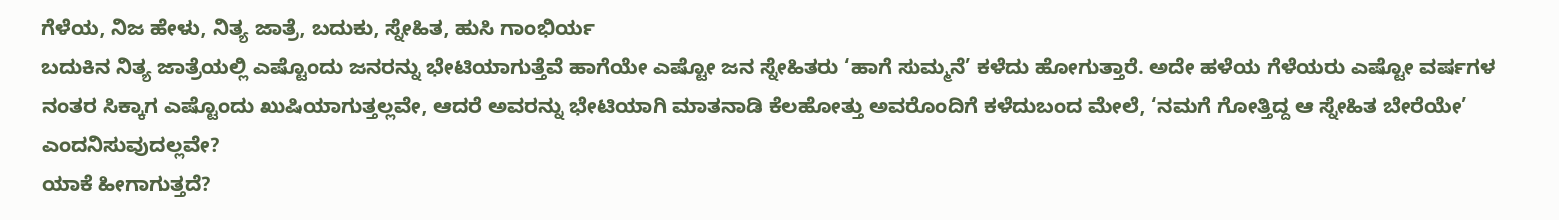ಗೆಳೆಯ, ನಿಜ ಹೇಳು, ನಿತ್ಯ ಜಾತ್ರೆ, ಬದುಕು, ಸ್ನೇಹಿತ, ಹುಸಿ ಗಾಂಭಿರ್ಯ
ಬದುಕಿನ ನಿತ್ಯ ಜಾತ್ರೆಯಲ್ಲಿ ಎಷ್ಟೊಂದು ಜನರನ್ನು ಭೇಟಿಯಾಗುತ್ತೆವೆ ಹಾಗೆಯೇ ಎಷ್ಟೋ ಜನ ಸ್ನೇಹಿತರು ‘ಹಾಗೆ ಸುಮ್ಮನೆ’ ಕಳೆದು ಹೋಗುತ್ತಾರೆ. ಅದೇ ಹಳೆಯ ಗೆಳೆಯರು ಎಷ್ಟೋ ವರ್ಷಗಳ ನಂತರ ಸಿಕ್ಕಾಗ ಎಷ್ಟೊಂದು ಖುಷಿಯಾಗುತ್ತಲ್ಲವೇ, ಆದರೆ ಅವರನ್ನು ಭೇಟಿಯಾಗಿ ಮಾತನಾಡಿ ಕೆಲಹೋತ್ತು ಅವರೊಂದಿಗೆ ಕಳೆದುಬಂದ ಮೇಲೆ, ‘ನಮಗೆ ಗೋತ್ತಿದ್ದ ಆ ಸ್ನೇಹಿತ ಬೇರೆಯೇ’ ಎಂದನಿಸುವುದಲ್ಲವೇ?
ಯಾಕೆ ಹೀಗಾಗುತ್ತದೆ?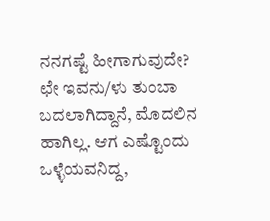ನನಗಷ್ಟೆ ಹೀಗಾಗುವುದೇ? ಛೇ ಇವನು/ಳು ತುಂಬಾ ಬದಲಾಗಿದ್ದಾನೆ, ಮೊದಲಿನ ಹಾಗಿಲ್ಲ. ಆಗ ಎಷ್ಟೊಂದು ಒಳ್ಳೆಯವನಿದ್ದ,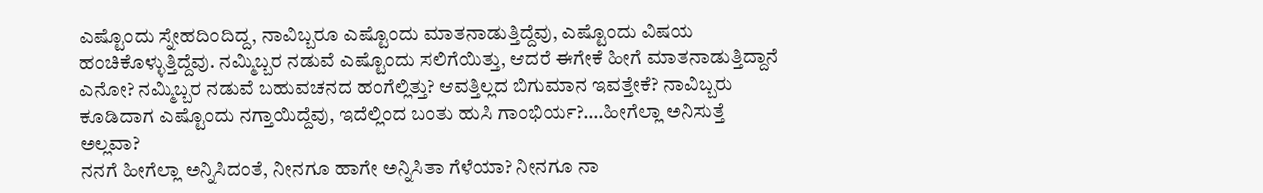ಎಷ್ಟೊಂದು ಸ್ನೇಹದಿಂದಿದ್ದ, ನಾವಿಬ್ಬರೂ ಎಷ್ಟೊಂದು ಮಾತನಾಡುತ್ತಿದ್ದೆವು, ಎಷ್ಟೊಂದು ವಿಷಯ ಹಂಚಿಕೊಳ್ಳುತ್ತಿದ್ದೆವು. ನಮ್ಮಿಬ್ಬರ ನಡುವೆ ಎಷ್ಟೊಂದು ಸಲಿಗೆಯಿತ್ತು, ಆದರೆ ಈಗೇಕೆ ಹೀಗೆ ಮಾತನಾಡುತ್ತಿದ್ದಾನೆ ಎನೋ? ನಮ್ಮಿಬ್ಬರ ನಡುವೆ ಬಹುವಚನದ ಹಂಗೆಲ್ಲಿತ್ತು? ಆವತ್ತಿಲ್ಲದ ಬಿಗುಮಾನ ಇವತ್ತೇಕೆ? ನಾವಿಬ್ಬರು ಕೂಡಿದಾಗ ಎಷ್ಟೊಂದು ನಗ್ತಾಯಿದ್ದೆವು, ಇದೆಲ್ಲಿಂದ ಬಂತು ಹುಸಿ ಗಾಂಭಿರ್ಯ?….ಹೀಗೆಲ್ಲಾ ಅನಿಸುತ್ತೆ ಅಲ್ಲವಾ?
ನನಗೆ ಹೀಗೆಲ್ಲಾ ಅನ್ನಿಸಿದಂತೆ, ನೀನಗೂ ಹಾಗೇ ಅನ್ನಿಸಿತಾ ಗೆಳೆಯಾ? ನೀನಗೂ ನಾ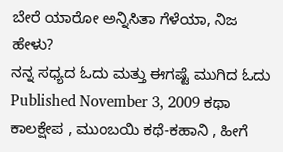ಬೇರೆ ಯಾರೋ ಅನ್ನಿಸಿತಾ ಗೆಳೆಯಾ, ನಿಜ ಹೇಳು?
ನನ್ನ ಸಧ್ಯದ ಓದು ಮತ್ತು ಈಗಷ್ಟೆ ಮುಗಿದ ಓದು
Published November 3, 2009 ಕಥಾ ಕಾಲಕ್ಷೇಪ , ಮುಂಬಯಿ ಕಥೆ-ಕಹಾನಿ , ಹೀಗೆ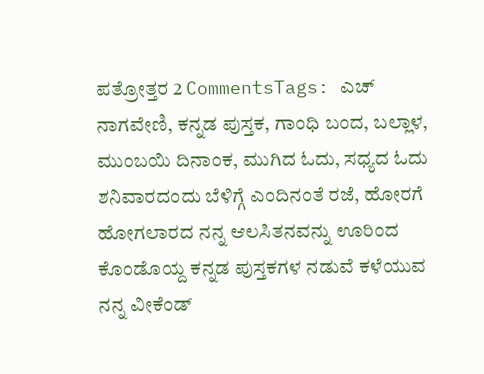ಪತ್ರೋತ್ತರ 2 CommentsTags: ಎಚ್ ನಾಗವೇಣಿ, ಕನ್ನಡ ಪುಸ್ತಕ, ಗಾಂಧಿ ಬಂದ, ಬಲ್ಲಾಳ, ಮುಂಬಯಿ ದಿನಾಂಕ, ಮುಗಿದ ಓದು, ಸಧ್ಯದ ಓದು
ಶನಿವಾರದಂದು ಬೆಳಿಗ್ಗೆ ಎಂದಿನಂತೆ ರಜೆ, ಹೋರಗೆ ಹೋಗಲಾರದ ನನ್ನ ಆಲಸಿತನವನ್ನು ಊರಿಂದ ಕೊಂಡೊಯ್ದ ಕನ್ನಡ ಪುಸ್ತಕಗಳ ನಡುವೆ ಕಳೆಯುವ ನನ್ನ ವೀಕೆಂಡ್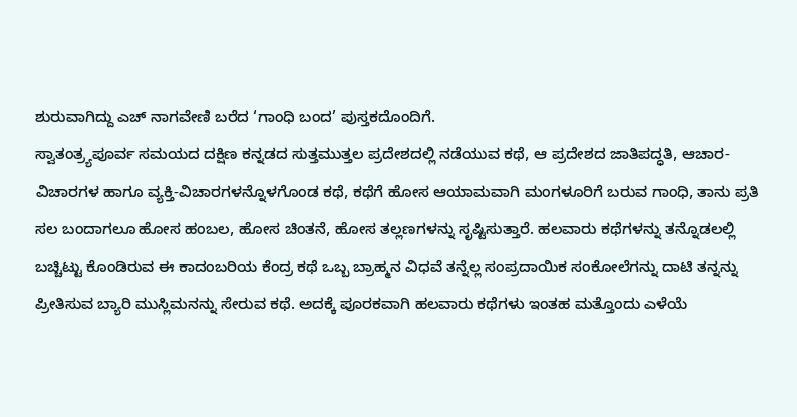ಶುರುವಾಗಿದ್ದು ಎಚ್ ನಾಗವೇಣಿ ಬರೆದ ‘ಗಾಂಧಿ ಬಂದ’ ಪುಸ್ತಕದೊಂದಿಗೆ.
ಸ್ವಾತಂತ್ರ್ಯಪೂರ್ವ ಸಮಯದ ದಕ್ಷಿಣ ಕನ್ನಡದ ಸುತ್ತಮುತ್ತಲ ಪ್ರದೇಶದಲ್ಲಿ ನಡೆಯುವ ಕಥೆ, ಆ ಪ್ರದೇಶದ ಜಾತಿಪದ್ಧತಿ, ಆಚಾರ-ವಿಚಾರಗಳ ಹಾಗೂ ವ್ಯಕ್ತಿ-ವಿಚಾರಗಳನ್ನೊಳಗೊಂಡ ಕಥೆ, ಕಥೆಗೆ ಹೋಸ ಆಯಾಮವಾಗಿ ಮಂಗಳೂರಿಗೆ ಬರುವ ಗಾಂಧಿ, ತಾನು ಪ್ರತಿ ಸಲ ಬಂದಾಗಲೂ ಹೋಸ ಹಂಬಲ, ಹೋಸ ಚಿಂತನೆ, ಹೋಸ ತಲ್ಲಣಗಳನ್ನು ಸೃಷ್ಟಿಸುತ್ತಾರೆ. ಹಲವಾರು ಕಥೆಗಳನ್ನು ತನ್ನೊಡಲಲ್ಲಿ ಬಚ್ಚಿಟ್ಟು ಕೊಂಡಿರುವ ಈ ಕಾದಂಬರಿಯ ಕೆಂದ್ರ ಕಥೆ ಒಬ್ಬ ಬ್ರಾಹ್ಮನ ವಿಧವೆ ತನ್ನೆಲ್ಲ ಸಂಪ್ರದಾಯಿಕ ಸಂಕೋಲೆಗನ್ನು ದಾಟಿ ತನ್ನನ್ನು ಪ್ರೀತಿಸುವ ಬ್ಯಾರಿ ಮುಸ್ಲಿಮನನ್ನು ಸೇರುವ ಕಥೆ. ಅದಕ್ಕೆ ಪೂರಕವಾಗಿ ಹಲವಾರು ಕಥೆಗಳು ಇಂತಹ ಮತ್ತೊಂದು ಎಳೆಯೆ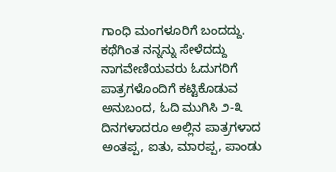ಗಾಂಧಿ ಮಂಗಳೂರಿಗೆ ಬಂದದ್ದು.
ಕಥೆಗಿಂತ ನನ್ನನ್ನು ಸೇಳೆದದ್ದು ನಾಗವೇಣಿಯವರು ಓದುಗರಿಗೆ ಪಾತ್ರಗಳೊಂದಿಗೆ ಕಟ್ಟಿಕೊಡುವ ಅನುಬಂದ, ಓದಿ ಮುಗಿಸಿ ೨-೩ ದಿನಗಳಾದರೂ ಅಲ್ಲಿನ ಪಾತ್ರಗಳಾದ ಅಂತಪ್ಪ, ಐತು, ಮಾರಪ್ಪ, ಪಾಂಡು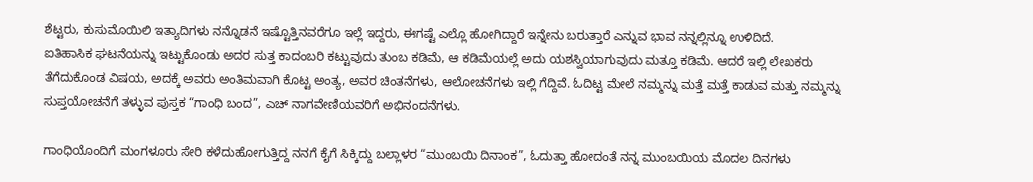ಶೆಟ್ಟರು, ಕುಸುಮೊಯಿಲಿ ಇತ್ಯಾದಿಗಳು ನನ್ನೊಡನೆ ಇಷ್ಟೊತ್ತಿನವರೆಗೂ ಇಲ್ಲೆ ಇದ್ದರು, ಈಗಷ್ಟೆ ಎಲ್ಲೊ ಹೋಗಿದ್ದಾರೆ ಇನ್ನೇನು ಬರುತ್ತಾರೆ ಎನ್ನುವ ಭಾವ ನನ್ನಲ್ಲಿನ್ನೂ ಉಳಿದಿದೆ.
ಐತಿಹಾಸಿಕ ಘಟನೆಯನ್ನು ಇಟ್ಟುಕೊಂಡು ಅದರ ಸುತ್ತ ಕಾದಂಬರಿ ಕಟ್ಟುವುದು ತುಂಬ ಕಡಿಮೆ, ಆ ಕಡಿಮೆಯಲ್ಲೆ ಅದು ಯಶಸ್ವಿಯಾಗುವುದು ಮತ್ತೂ ಕಡಿಮೆ. ಆದರೆ ಇಲ್ಲಿ ಲೇಖಕರು ತೆಗೆದುಕೊಂಡ ವಿಷಯ, ಅದಕ್ಕೆ ಅವರು ಅಂತಿಮವಾಗಿ ಕೊಟ್ಟ ಅಂತ್ಯ, ಅವರ ಚಿಂತನೆಗಳು, ಆಲೋಚನೆಗಳು ಇಲ್ಲಿ ಗೆದ್ದಿವೆ. ಓದಿಟ್ಟ ಮೇಲೆ ನಮ್ಮನ್ನು ಮತ್ತೆ ಮತ್ತೆ ಕಾಡುವ ಮತ್ತು ನಮ್ಮನ್ನು ಸುಪ್ತಯೋಚನೆಗೆ ತಳ್ಳುವ ಪುಸ್ತಕ “ಗಾಂಧಿ ಬಂದ”, ಎಚ್ ನಾಗವೇಣಿಯವರಿಗೆ ಅಭಿನಂದನೆಗಳು.

ಗಾಂಧಿಯೊಂದಿಗೆ ಮಂಗಳೂರು ಸೇರಿ ಕಳೆದುಹೋಗುತ್ತಿದ್ದ ನನಗೆ ಕೈಗೆ ಸಿಕ್ಕಿದ್ದು ಬಲ್ಲಾಳರ “ಮುಂಬಯಿ ದಿನಾಂಕ”, ಓದುತ್ತಾ ಹೋದಂತೆ ನನ್ನ ಮುಂಬಯಿಯ ಮೊದಲ ದಿನಗಳು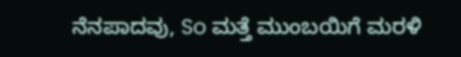ನೆನಪಾದವು, So ಮತ್ತೆ ಮುಂಬಯಿಗೆ ಮರಳಿ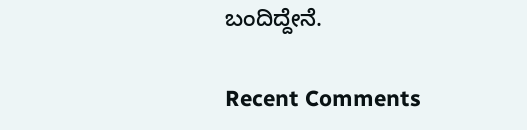ಬಂದಿದ್ದೇನೆ.

Recent Comments